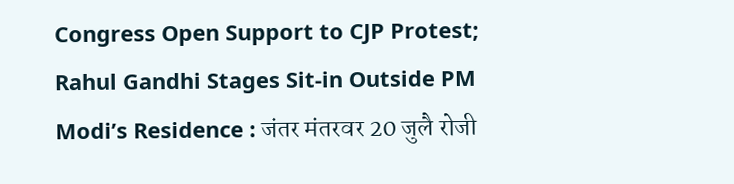Congress Open Support to CJP Protest; Rahul Gandhi Stages Sit-in Outside PM Modi’s Residence : जंतर मंतरवर 20 जुलै रोजी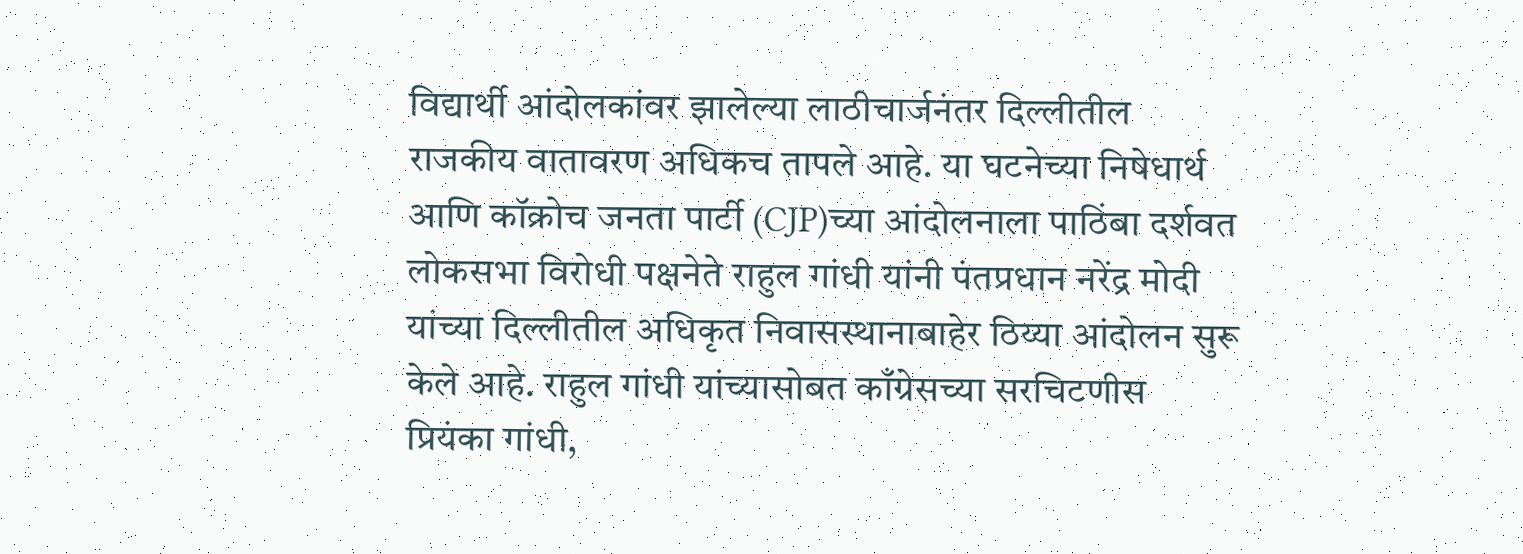विद्यार्थी आंदोलकांवर झालेल्या लाठीचार्जनंतर दिल्लीतील राजकीय वातावरण अधिकच तापले आहे. या घटनेच्या निषेधार्थ आणि कॉक्रोच जनता पार्टी (CJP)च्या आंदोलनाला पाठिंबा दर्शवत लोकसभा विरोधी पक्षनेते राहुल गांधी यांनी पंतप्रधान नरेंद्र मोदी यांच्या दिल्लीतील अधिकृत निवासस्थानाबाहेर ठिय्या आंदोलन सुरू केले आहे. राहुल गांधी यांच्यासोबत काँग्रेसच्या सरचिटणीस प्रियंका गांधी,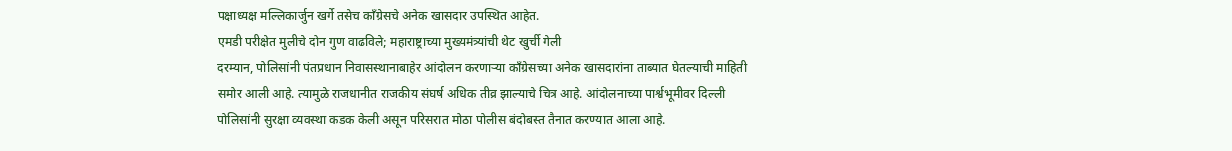पक्षाध्यक्ष मल्लिकार्जुन खर्गे तसेच काँग्रेसचे अनेक खासदार उपस्थित आहेत.
एमडी परीक्षेत मुलीचे दोन गुण वाढविले; महाराष्ट्राच्या मुख्यमंत्र्यांची थेट खुर्ची गेली
दरम्यान, पोलिसांनी पंतप्रधान निवासस्थानाबाहेर आंदोलन करणाऱ्या काँग्रेसच्या अनेक खासदारांना ताब्यात घेतल्याची माहिती समोर आली आहे. त्यामुळे राजधानीत राजकीय संघर्ष अधिक तीव्र झाल्याचे चित्र आहे. आंदोलनाच्या पार्श्वभूमीवर दिल्ली पोलिसांनी सुरक्षा व्यवस्था कडक केली असून परिसरात मोठा पोलीस बंदोबस्त तैनात करण्यात आला आहे.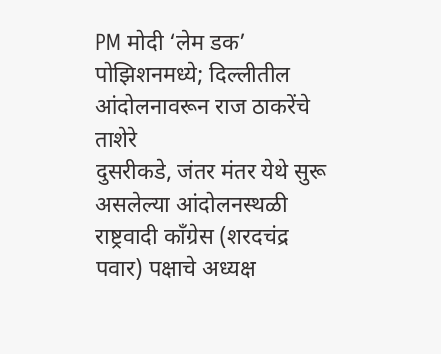PM मोदी ‘लेम डक’ पोझिशनमध्ये; दिल्लीतील आंदोलनावरून राज ठाकरेंचे ताशेरे
दुसरीकडे, जंतर मंतर येथे सुरू असलेल्या आंदोलनस्थळी राष्ट्रवादी काँग्रेस (शरदचंद्र पवार) पक्षाचे अध्यक्ष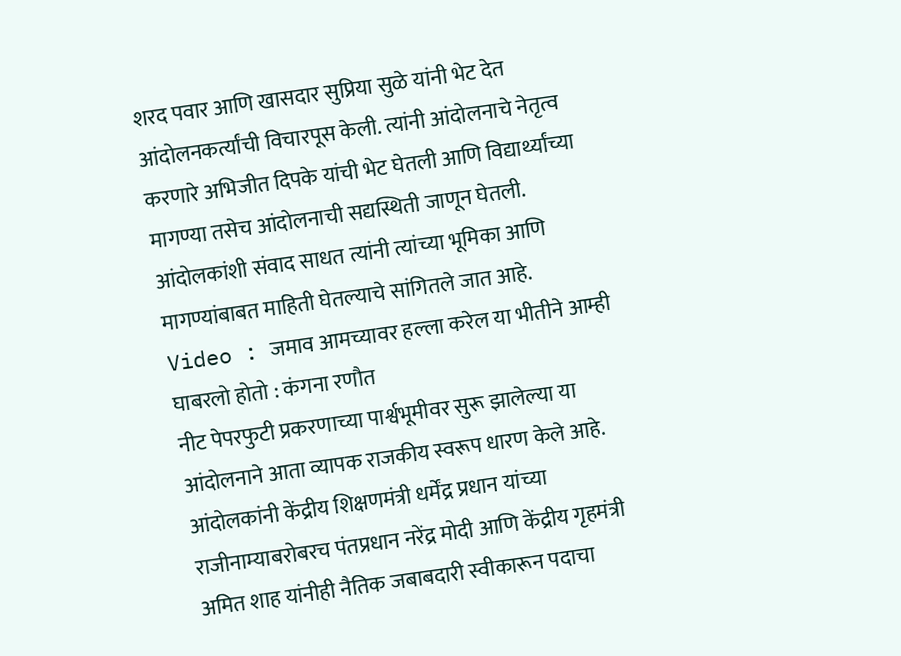शरद पवार आणि खासदार सुप्रिया सुळे यांनी भेट देत आंदोलनकर्त्यांची विचारपूस केली. त्यांनी आंदोलनाचे नेतृत्व करणारे अभिजीत दिपके यांची भेट घेतली आणि विद्यार्थ्यांच्या मागण्या तसेच आंदोलनाची सद्यस्थिती जाणून घेतली. आंदोलकांशी संवाद साधत त्यांनी त्यांच्या भूमिका आणि मागण्यांबाबत माहिती घेतल्याचे सांगितले जात आहे.
Video : जमाव आमच्यावर हल्ला करेल या भीतीने आम्ही घाबरलो होतो : कंगना रणौत
नीट पेपरफुटी प्रकरणाच्या पार्श्वभूमीवर सुरू झालेल्या या आंदोलनाने आता व्यापक राजकीय स्वरूप धारण केले आहे. आंदोलकांनी केंद्रीय शिक्षणमंत्री धर्मेंद्र प्रधान यांच्या राजीनाम्याबरोबरच पंतप्रधान नरेंद्र मोदी आणि केंद्रीय गृहमंत्री अमित शाह यांनीही नैतिक जबाबदारी स्वीकारून पदाचा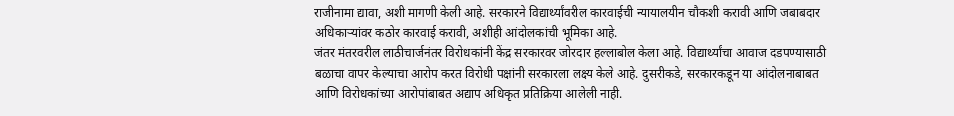राजीनामा द्यावा, अशी मागणी केली आहे. सरकारने विद्यार्थ्यांवरील कारवाईची न्यायालयीन चौकशी करावी आणि जबाबदार अधिकाऱ्यांवर कठोर कारवाई करावी, अशीही आंदोलकांची भूमिका आहे.
जंतर मंतरवरील लाठीचार्जनंतर विरोधकांनी केंद्र सरकारवर जोरदार हल्लाबोल केला आहे. विद्यार्थ्यांचा आवाज दडपण्यासाठी बळाचा वापर केल्याचा आरोप करत विरोधी पक्षांनी सरकारला लक्ष्य केले आहे. दुसरीकडे, सरकारकडून या आंदोलनाबाबत आणि विरोधकांच्या आरोपांबाबत अद्याप अधिकृत प्रतिक्रिया आलेली नाही.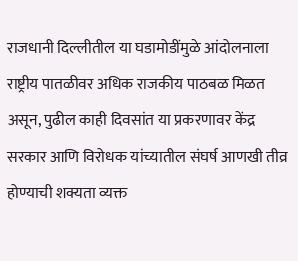राजधानी दिल्लीतील या घडामोडींमुळे आंदोलनाला राष्ट्रीय पातळीवर अधिक राजकीय पाठबळ मिळत असून, पुढील काही दिवसांत या प्रकरणावर केंद्र सरकार आणि विरोधक यांच्यातील संघर्ष आणखी तीव्र होण्याची शक्यता व्यक्त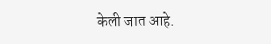केली जात आहे.